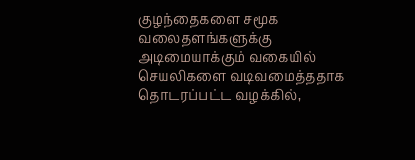குழந்தைகளை சமூக வலைதளங்களுக்கு அடிமையாக்கும் வகையில் செயலிகளை வடிவமைத்ததாக தொடரப்பட்ட வழக்கில்,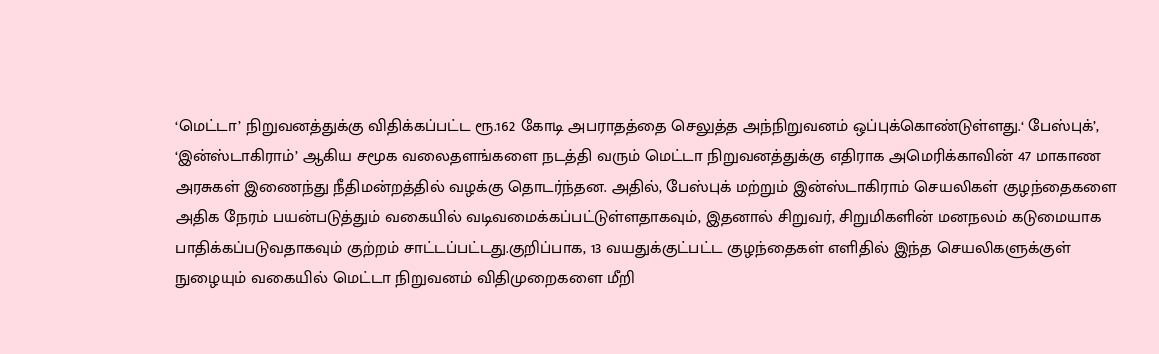‘மெட்டா’ நிறுவனத்துக்கு விதிக்கப்பட்ட ரூ.162 கோடி அபராதத்தை செலுத்த அந்நிறுவனம் ஒப்புக்கொண்டுள்ளது.‘ பேஸ்புக்’, ‘இன்ஸ்டாகிராம்’ ஆகிய சமூக வலைதளங்களை நடத்தி வரும் மெட்டா நிறுவனத்துக்கு எதிராக அமெரிக்காவின் 47 மாகாண அரசுகள் இணைந்து நீதிமன்றத்தில் வழக்கு தொடர்ந்தன. அதில், பேஸ்புக் மற்றும் இன்ஸ்டாகிராம் செயலிகள் குழந்தைகளை அதிக நேரம் பயன்படுத்தும் வகையில் வடிவமைக்கப்பட்டுள்ளதாகவும், இதனால் சிறுவர், சிறுமிகளின் மனநலம் கடுமையாக பாதிக்கப்படுவதாகவும் குற்றம் சாட்டப்பட்டது.குறிப்பாக, 13 வயதுக்குட்பட்ட குழந்தைகள் எளிதில் இந்த செயலிகளுக்குள் நுழையும் வகையில் மெட்டா நிறுவனம் விதிமுறைகளை மீறி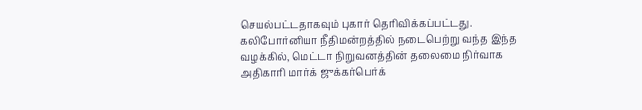செயல்பட்டதாகவும் புகார் தெரிவிக்கப்பட்டது. கலிபோர்னியா நீதிமன்றத்தில் நடைபெற்று வந்த இந்த வழக்கில், மெட்டா நிறுவனத்தின் தலைமை நிர்வாக அதிகாரி மார்க் ஜுக்கர்பெர்க்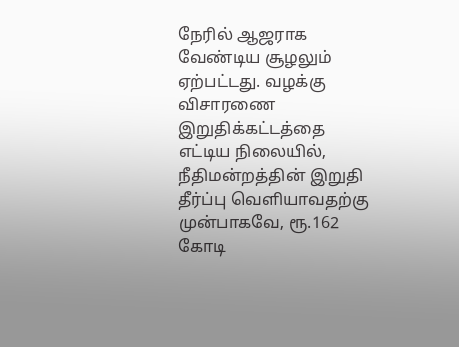நேரில் ஆஜராக வேண்டிய சூழலும் ஏற்பட்டது. வழக்கு விசாரணை இறுதிக்கட்டத்தை எட்டிய நிலையில், நீதிமன்றத்தின் இறுதி தீர்ப்பு வெளியாவதற்கு முன்பாகவே, ரூ.162 கோடி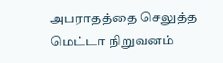அபராதத்தை செலுத்த மெட்டா நிறுவனம்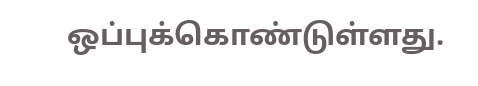ஒப்புக்கொண்டுள்ளது.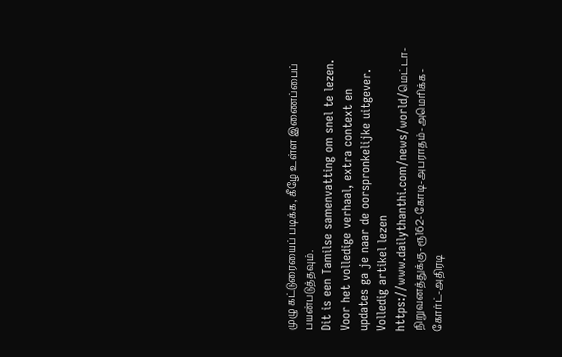முழு கட்டுரையைப் படிக்க, கீழே உள்ள இணைப்பைப் பயன்படுத்தவும்.
Dit is een Tamilse samenvatting om snel te lezen. Voor het volledige verhaal, extra context en updates ga je naar de oorspronkelijke uitgever.
Volledig artikel lezen
https://www.dailythanthi.com/news/world/மெட்டா-நிறுவனத்துக்கு-ரூ162-கோடி-அபராதம்-அமெரிக்க-கோர்ட்-அதிரடி